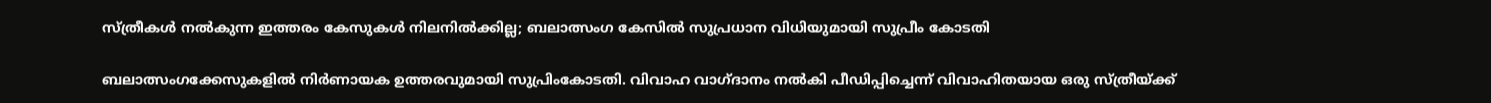സ്ത്രീകൾ നൽകുന്ന ഇത്തരം കേസുകൾ നിലനിൽക്കില്ല; ബലാത്സംഗ കേസിൽ സുപ്രധാന വിധിയുമായി സുപ്രീം കോടതി

ബലാത്സംഗക്കേസുകളില്‍ നിര്‍ണായക ഉത്തരവുമായി സുപ്രിംകോടതി. വിവാഹ വാഗ്ദാനം നല്‍കി പീഡിപ്പിച്ചെന്ന് വിവാഹിതയായ ഒരു സ്ത്രീയ്ക്ക്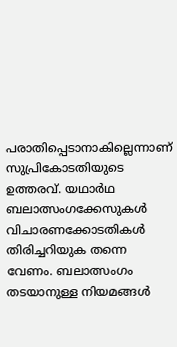പരാതിപ്പെടാനാകില്ലെന്നാണ് സുപ്രികോടതിയുടെ ഉത്തരവ്. യഥാര്‍ഥ ബലാത്സംഗക്കേസുകള്‍ വിചാരണക്കോടതികള്‍ തിരിച്ചറിയുക തന്നെ വേണം. ബലാത്സംഗം തടയാനുള്ള നിയമങ്ങള്‍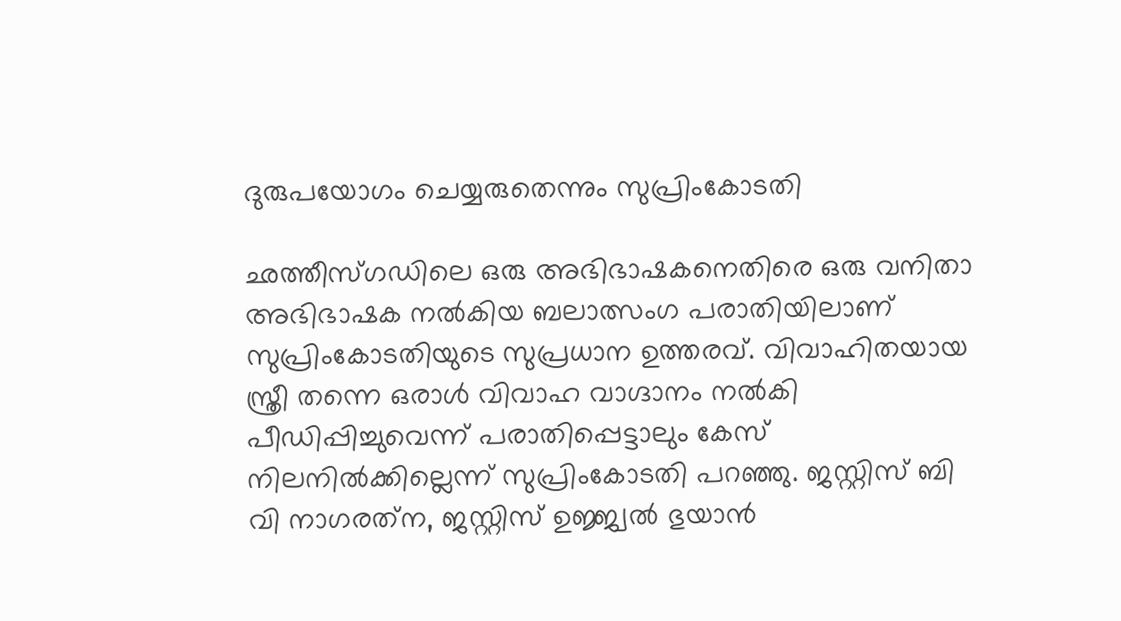ദുരുപയോഗം ചെയ്യരുതെന്നും സുപ്രിംകോടതി

ഛത്തീസ്ഗഡിലെ ഒരു അഭിഭാഷകനെതിരെ ഒരു വനിതാ അഭിഭാഷക നല്‍കിയ ബലാത്സംഗ പരാതിയിലാണ് സുപ്രിംകോടതിയുടെ സുപ്രധാന ഉത്തരവ്. വിവാഹിതയായ സ്ത്രീ തന്നെ ഒരാള്‍ വിവാഹ വാഗ്ദാനം നല്‍കി പീഡിപ്പിച്ചുവെന്ന് പരാതിപ്പെട്ടാലും കേസ് നിലനില്‍ക്കില്ലെന്ന് സുപ്രിംകോടതി പറഞ്ഞു. ജസ്റ്റിസ് ബി വി നാഗരത്‌ന, ജസ്റ്റിസ് ഉജ്ജ്വല്‍ ഭുയാന്‍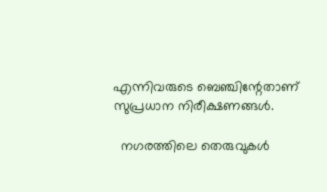എന്നിവരുടെ ബെഞ്ചിന്റേതാണ് സുപ്രധാന നിരീക്ഷണങ്ങള്‍.

  നഗരത്തിലെ തെരുവുകൾ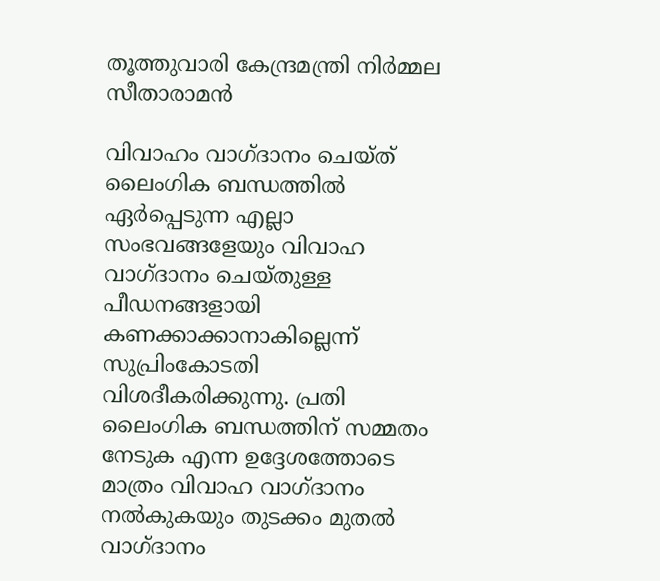തൂത്തുവാരി കേന്ദ്രമന്ത്രി നിർമ്മല സീതാരാമൻ

വിവാഹം വാഗ്ദാനം ചെയ്ത് ലൈംഗിക ബന്ധത്തില്‍ ഏര്‍പ്പെടുന്ന എല്ലാ സംഭവങ്ങളേയും വിവാഹ വാഗ്ദാനം ചെയ്തുള്ള പീഡനങ്ങളായി കണക്കാക്കാനാകില്ലെന്ന് സുപ്രിംകോടതി വിശദീകരിക്കുന്നു. പ്രതി ലൈംഗിക ബന്ധത്തിന് സമ്മതം നേടുക എന്ന ഉദ്ദേശത്തോടെ മാത്രം വിവാഹ വാഗ്ദാനം നല്‍കുകയും തുടക്കം മുതല്‍ വാഗ്ദാനം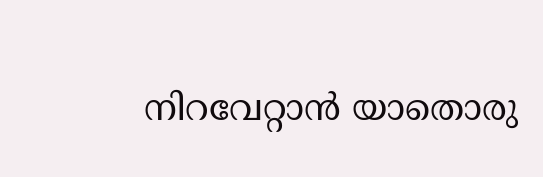നിറവേറ്റാന്‍ യാതൊരു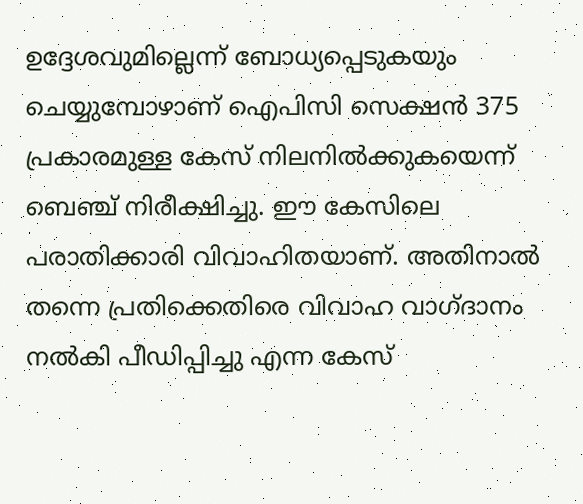ഉദ്ദേശവുമില്ലെന്ന് ബോധ്യപ്പെടുകയും ചെയ്യുമ്പോഴാണ് ഐപിസി സെക്ഷന്‍ 375 പ്രകാരമുള്ള കേസ് നിലനില്‍ക്കുകയെന്ന് ബെഞ്ച് നിരീക്ഷിച്ചു. ഈ കേസിലെ പരാതിക്കാരി വിവാഹിതയാണ്. അതിനാല്‍ തന്നെ പ്രതിക്കെതിരെ വിവാഹ വാഗ്ദാനം നല്‍കി പീഡിപ്പിച്ചു എന്ന കേസ്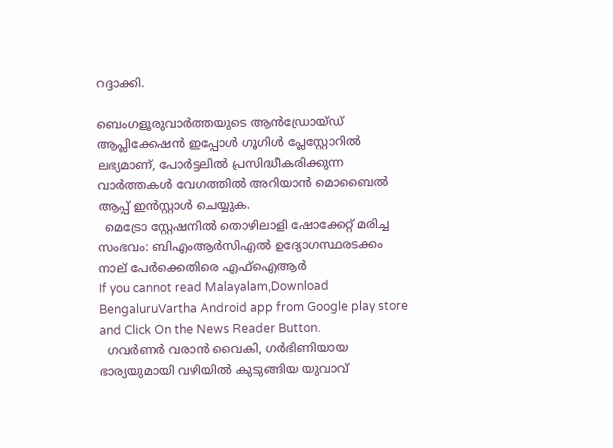റദ്ദാക്കി.

ബെംഗളൂരുവാർത്തയുടെ ആൻഡ്രോയ്ഡ് ആപ്ലിക്കേഷൻ ഇപ്പോൾ ഗൂഗിൾ പ്ലേസ്റ്റോറിൽ ലഭ്യമാണ്, പോർട്ടലിൽ പ്രസിദ്ധീകരിക്കുന്ന വാർത്തകൾ വേഗത്തിൽ അറിയാൻ മൊബൈൽ ആപ്പ് ഇൻസ്റ്റാൾ ചെയ്യുക.
  മെട്രോ സ്റ്റേഷനിൽ തൊഴിലാളി ഷോക്കേറ്റ് മരിച്ച സംഭവം: ബിഎംആർസിഎൽ ഉദ്യോഗസ്ഥരടക്കം നാല് പേർക്കെതിരെ എഫ്ഐആർ
If you cannot read Malayalam,Download BengaluruVartha Android app from Google play store and Click On the News Reader Button.
  ഗവർണർ വരാൻ വൈകി, ഗർഭിണിയായ ഭാര്യയുമായി വഴിയിൽ കുടുങ്ങിയ യുവാവ്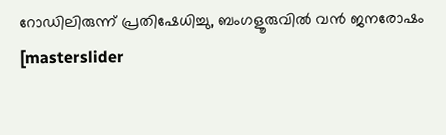റോഡിലിരുന്ന് പ്രതിഷേധിച്ചു, ബംഗളൂരുവിൽ വൻ ജനരോഷം
[masterslider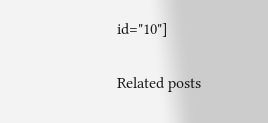id="10"]

Related posts